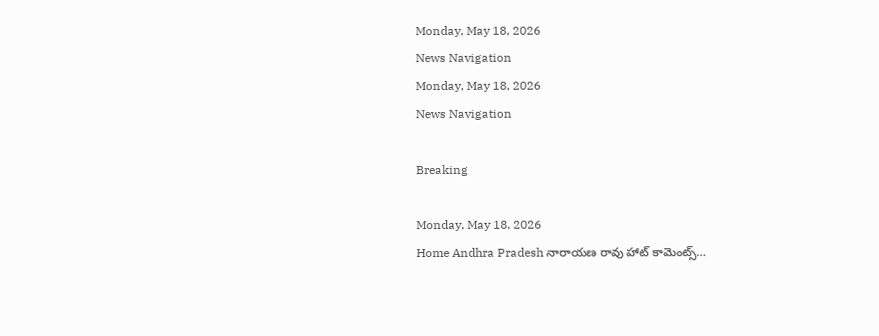Monday, May 18, 2026
News Navigation
Monday, May 18, 2026
News Navigation

Breaking

Monday, May 18, 2026
Home Andhra Pradesh నారాయణ రావు హాట్ కామెంట్స్…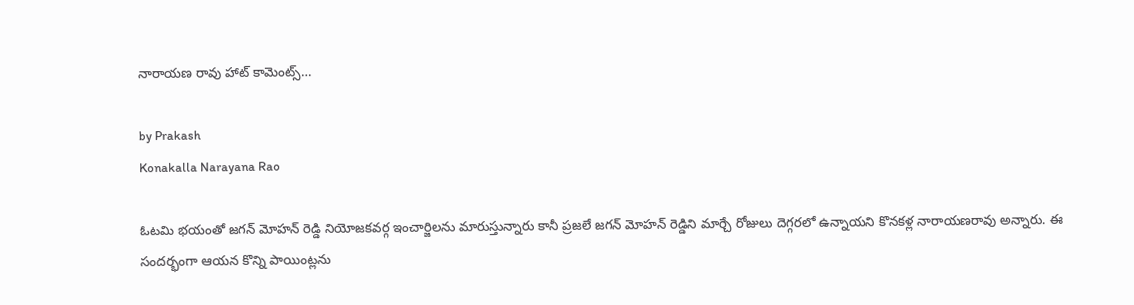నారాయణ రావు హాట్ కామెంట్స్…

by Prakash
Konakalla Narayana Rao

ఓటమి భయంతో జగన్ మోహన్ రెడ్డి నియోజకవర్గ ఇంచార్జిలను మారుస్తున్నారు కానీ ప్రజలే జగన్ మోహన్ రెడ్డిని మార్చే రోజులు దెగ్గరలో ఉన్నాయని కొనకళ్ల నారాయణరావు అన్నారు. ఈ సందర్భంగా ఆయన కొన్ని పాయింట్లను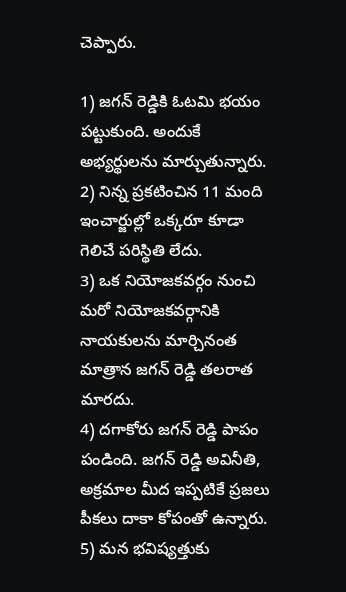చెప్పారు.

1) జగన్ రెడ్డికి ఓటమి భయం పట్టుకుంది. అందుకే అభ్యర్థులను మార్చుతున్నారు.
2) నిన్న ప్రకటించిన 11 మంది ఇంచార్జుల్లో ఒక్కరూ కూడా గెలిచే పరిస్థితి లేదు.
3) ఒక నియోజకవర్గం నుంచి మరో నియోజకవర్గానికి నాయకులను మార్చినంత మాత్రాన జగన్ రెడ్డి తలరాత మారదు.
4) దగాకోరు జగన్ రెడ్డి పాపం పండింది. జగన్ రెడ్డి అవినీతి, అక్రమాల మీద ఇప్పటికే ప్రజలు పీకలు దాకా కోపంతో ఉన్నారు.
5) మన భవిష్యత్తుకు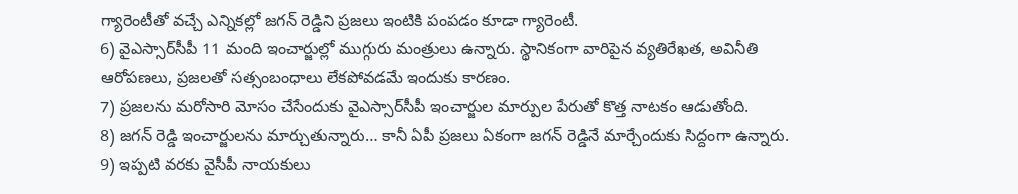గ్యారెంటీతో వచ్చే ఎన్నికల్లో జగన్ రెడ్డిని ప్రజలు ఇంటికి పంపడం కూడా గ్యారెంటీ.
6) వైఎస్సార్‌సీపీ 11 మంది ఇంచార్జుల్లో ముగ్గురు మంత్రులు ఉన్నారు. స్థానికంగా వారిపైన వ్యతిరేఖత, అవినీతి ఆరోపణలు, ప్రజలతో సత్సంబంధాలు లేకపోవడమే ఇందుకు కారణం.
7) ప్రజలను మరోసారి మోసం చేసేందుకు వైఎస్సార్‌సీపీ ఇంచార్జుల మార్పుల పేరుతో కొత్త నాటకం ఆడుతోంది.
8) జగన్ రెడ్డి ఇంచార్జులను మార్చుతున్నారు… కానీ ఏపీ ప్రజలు ఏకంగా జగన్ రెడ్డినే మార్చేందుకు సిద్దంగా ఉన్నారు.
9) ఇప్పటి వరకు వైసీపీ నాయకులు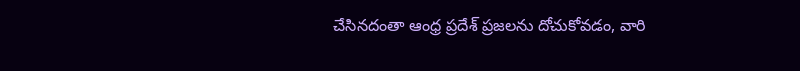చేసినదంతా ఆంధ్ర ప్రదేశ్ ప్రజలను దోచుకోవడం, వారి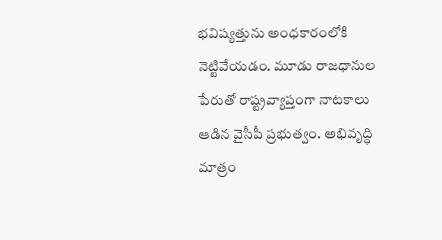భవిష్యత్తును అంధకారంలోకి నెట్టివేయడం. మూడు రాజధానుల పేరుతో రాష్ట్రవ్యాప్తంగా నాటకాలు ఆడిన వైసీపీ ప్రభుత్వం. అభివృద్ధి మాత్రం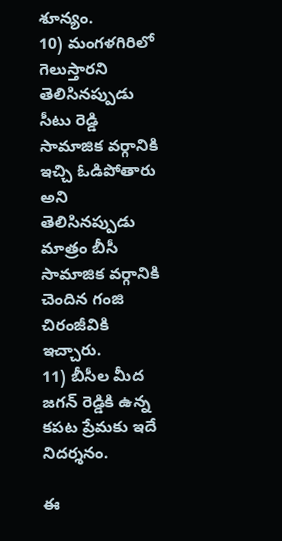శూన్యం.
10) మంగళగిరిలో గెలుస్తారని తెలిసినప్పుడు సీటు రెడ్డి సామాజిక వర్గానికి ఇచ్చి ఓడిపోతారు అని తెలిసినప్పుడు మాత్రం బీసీ సామాజిక వర్గానికి చెందిన గంజి చిరంజీవికి ఇచ్చారు.
11) బీసీల మీద జగన్ రెడ్డికి ఉన్న కపట ప్రేమకు ఇదే నిదర్శనం.

ఈ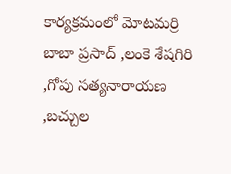కార్యక్రమంలో మోటమర్రి బాబా ప్రసాద్ ,లంకె శేషగిరి ,గోపు సత్యనారాయణ ,బచ్చుల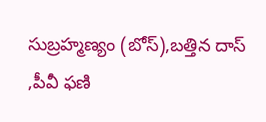సుబ్రహ్మణ్యం (బోస్),బత్తిన దాస్ ,పీవీ ఫణి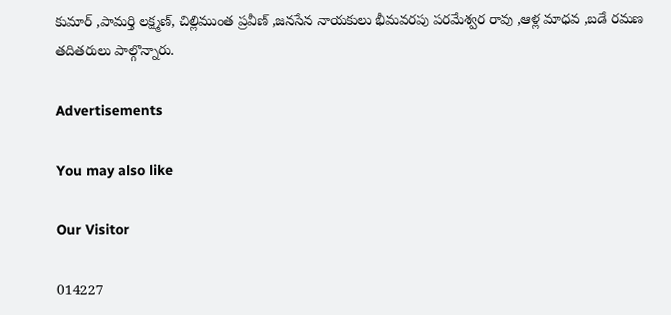కుమార్ ,పామర్తి లక్ష్మణ్, చిల్లిముంత ప్రవీణ్ ,జనసేన నాయకులు భీమవరపు పరమేశ్వర రావు ,ఆళ్ల మాధవ ,బడే రమణ తదితరులు పాల్గొన్నారు.

Advertisements

You may also like

Our Visitor

014227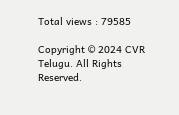Total views : 79585

Copyright © 2024 CVR Telugu. All Rights Reserved.